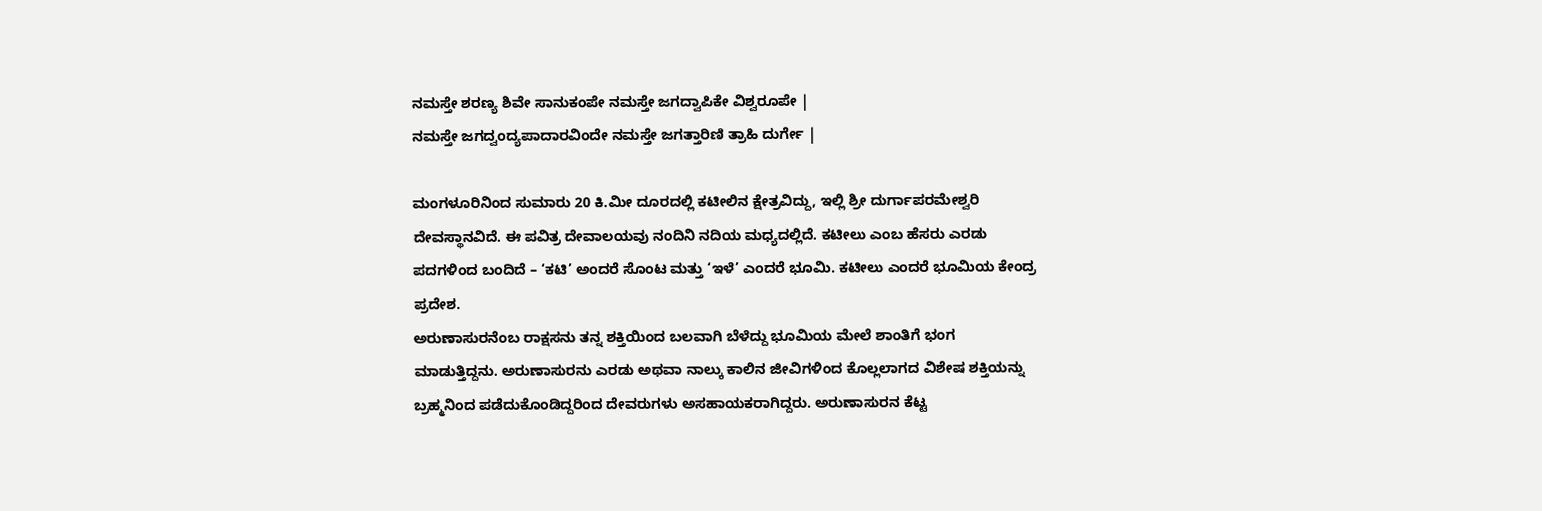ನಮಸ್ತೇ ಶರಣ್ಯ ಶಿವೇ ಸಾನುಕಂಪೇ ನಮಸ್ತೇ ಜಗದ್ವಾಪಿಕೇ ವಿಶ್ವರೂಪೇ |
ನಮಸ್ತೇ ಜಗದ್ವಂದ್ಯಪಾದಾರವಿಂದೇ ನಮಸ್ತೇ ಜಗತ್ತಾರಿಣಿ ತ್ರಾಹಿ ದುರ್ಗೇ |

ಮಂಗಳೂರಿನಿಂದ ಸುಮಾರು 20 ಕಿ.ಮೀ ದೂರದಲ್ಲಿ ಕಟೀಲಿನ ಕ್ಷೇತ್ರವಿದ್ದು, ಇಲ್ಲಿ ಶ್ರೀ ದುರ್ಗಾಪರಮೇಶ್ವರಿ ದೇವಸ್ಥಾನವಿದೆ. ಈ ಪವಿತ್ರ ದೇವಾಲಯವು ನಂದಿನಿ ನದಿಯ ಮಧ್ಯದಲ್ಲಿದೆ. ಕಟೀಲು ಎಂಬ ಹೆಸರು ಎರಡು ಪದಗಳಿಂದ ಬಂದಿದೆ – ‘ಕಟಿ’ ಅಂದರೆ ಸೊಂಟ ಮತ್ತು ‘ಇಳೆ’ ಎಂದರೆ ಭೂಮಿ. ಕಟೀಲು ಎಂದರೆ ಭೂಮಿಯ ಕೇಂದ್ರ ಪ್ರದೇಶ.
ಅರುಣಾಸುರನೆಂಬ ರಾಕ್ಷಸನು ತನ್ನ ಶಕ್ತಿಯಿಂದ ಬಲವಾಗಿ ಬೆಳೆದ್ದು ಭೂಮಿಯ ಮೇಲೆ ಶಾಂತಿಗೆ ಭಂಗ ಮಾಡುತ್ತಿದ್ದನು. ಅರುಣಾಸುರನು ಎರಡು ಅಥವಾ ನಾಲ್ಕು ಕಾಲಿನ ಜೀವಿಗಳಿಂದ ಕೊಲ್ಲಲಾಗದ ವಿಶೇಷ ಶಕ್ತಿಯನ್ನು ಬ್ರಹ್ಮನಿಂದ ಪಡೆದುಕೊಂಡಿದ್ದರಿಂದ ದೇವರುಗಳು ಅಸಹಾಯಕರಾಗಿದ್ದರು. ಅರುಣಾಸುರನ ಕೆಟ್ಟ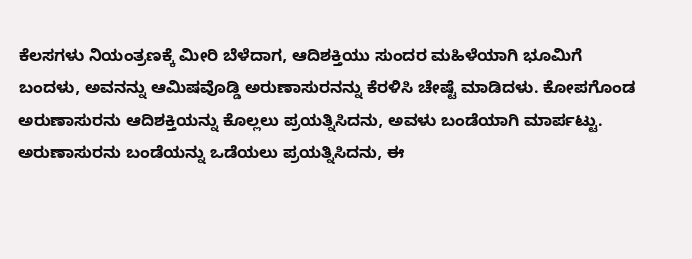ಕೆಲಸಗಳು ನಿಯಂತ್ರಣಕ್ಕೆ ಮೀರಿ ಬೆಳೆದಾಗ, ಆದಿಶಕ್ತಿಯು ಸುಂದರ ಮಹಿಳೆಯಾಗಿ ಭೂಮಿಗೆ ಬಂದಳು, ಅವನನ್ನು ಆಮಿಷವೊಡ್ಡಿ ಅರುಣಾಸುರನನ್ನು ಕೆರಳಿಸಿ ಚೇಷ್ಟೆ ಮಾಡಿದಳು. ಕೋಪಗೊಂಡ ಅರುಣಾಸುರನು ಆದಿಶಕ್ತಿಯನ್ನು ಕೊಲ್ಲಲು ಪ್ರಯತ್ನಿಸಿದನು, ಅವಳು ಬಂಡೆಯಾಗಿ ಮಾರ್ಪಟ್ಟು. ಅರುಣಾಸುರನು ಬಂಡೆಯನ್ನು ಒಡೆಯಲು ಪ್ರಯತ್ನಿಸಿದನು, ಈ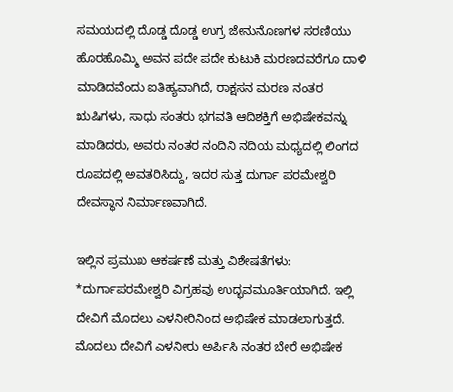ಸಮಯದಲ್ಲಿ ದೊಡ್ಡ ದೊಡ್ಡ ಉಗ್ರ ಜೇನುನೊಣಗಳ ಸರಣಿಯು ಹೊರಹೊಮ್ಮಿ ಅವನ ಪದೇ ಪದೇ ಕುಟುಕಿ ಮರಣದವರೆಗೂ ದಾಳಿ ಮಾಡಿದವೆಂದು ಐತಿಹ್ಯವಾಗಿದೆ, ರಾಕ್ಷಸನ ಮರಣ ನಂತರ ಋಷಿಗಳು, ಸಾಧು ಸಂತರು ಭಗವತಿ ಆದಿಶಕ್ತಿಗೆ ಅಭಿಷೇಕವನ್ನು ಮಾಡಿದರು, ಅವರು ನಂತರ ನಂದಿನಿ ನದಿಯ ಮಧ್ಯದಲ್ಲಿ ಲಿಂಗದ ರೂಪದಲ್ಲಿ ಅವತರಿಸಿದ್ದು, ಇದರ ಸುತ್ತ ದುರ್ಗಾ ಪರಮೇಶ್ವರಿ ದೇವಸ್ಥಾನ ನಿರ್ಮಾಣವಾಗಿದೆ.

ಇಲ್ಲಿನ ಪ್ರಮುಖ ಆಕರ್ಷಣೆ ಮತ್ತು ವಿಶೇಷತೆಗಳು:
*ದುರ್ಗಾಪರಮೇಶ್ವರಿ ವಿಗ್ರಹವು ಉದ್ಭವಮೂರ್ತಿಯಾಗಿದೆ. ಇಲ್ಲಿ ದೇವಿಗೆ ಮೊದಲು ಎಳನೀರಿನಿಂದ ಅಭಿಷೇಕ ಮಾಡಲಾಗುತ್ತದೆ. ಮೊದಲು ದೇವಿಗೆ ಎಳನೀರು ಅರ್ಪಿಸಿ ನಂತರ ಬೇರೆ ಅಭಿಷೇಕ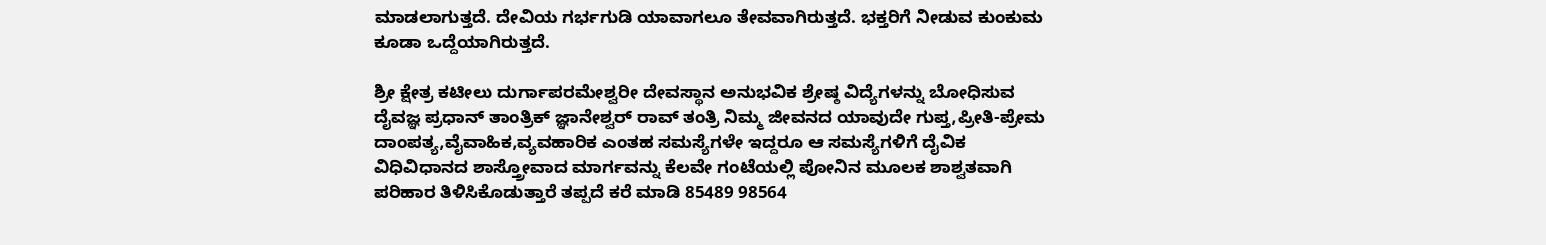ಮಾಡಲಾಗುತ್ತದೆ. ದೇವಿಯ ಗರ್ಭಗುಡಿ ಯಾವಾಗಲೂ ತೇವವಾಗಿರುತ್ತದೆ. ಭಕ್ತರಿಗೆ ನೀಡುವ ಕುಂಕುಮ ಕೂಡಾ ಒದ್ದೆಯಾಗಿರುತ್ತದೆ.

ಶ್ರೀ ಕ್ಷೇತ್ರ ಕಟೀಲು ದುರ್ಗಾಪರಮೇಶ್ವರೀ ದೇವಸ್ಥಾನ ಅನುಭವಿಕ ಶ್ರೇಷ್ಠ ವಿದ್ಯೆಗಳನ್ನು ಬೋಧಿಸುವ ದೈವಜ್ಞ ಪ್ರಧಾನ್ ತಾಂತ್ರಿಕ್ ಜ್ಞಾನೇಶ್ವರ್ ರಾವ್ ತಂತ್ರಿ ನಿಮ್ಮ ಜೀವನದ ಯಾವುದೇ ಗುಪ್ತ,ಪ್ರೀತಿ-ಪ್ರೇಮ ದಾಂಪತ್ಯ,ವೈವಾಹಿಕ,ವ್ಯವಹಾರಿಕ ಎಂತಹ ಸಮಸ್ಯೆಗಳೇ ಇದ್ದರೂ ಆ ಸಮಸ್ಯೆಗಳಿಗೆ ದೈವಿಕ ವಿಧಿವಿಧಾನದ ಶಾಸ್ತ್ರೋವಾದ ಮಾರ್ಗವನ್ನು ಕೆಲವೇ ಗಂಟೆಯಲ್ಲಿ ಪೋನಿನ ಮೂಲಕ ಶಾಶ್ವತವಾಗಿ ಪರಿಹಾರ ತಿಳಿಸಿಕೊಡುತ್ತಾರೆ ತಪ್ಪದೆ ಕರೆ ಮಾಡಿ 85489 98564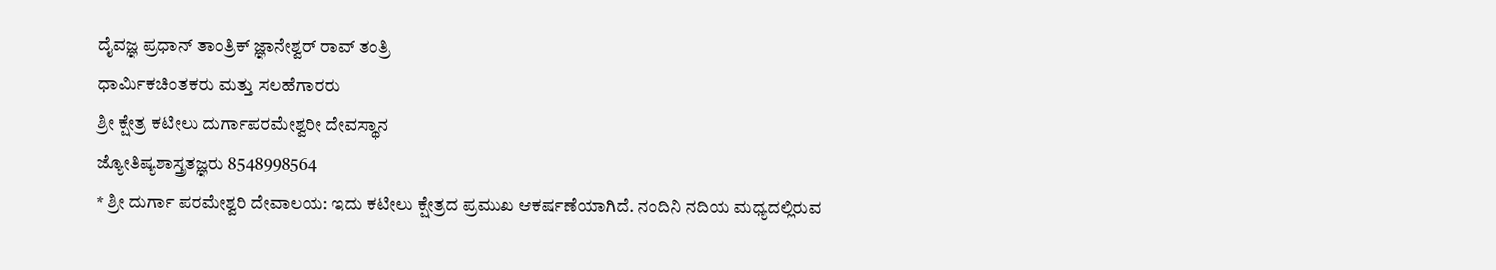ದೈವಜ್ಞ ಪ್ರಧಾನ್ ತಾಂತ್ರಿಕ್ ಜ್ಞಾನೇಶ್ವರ್ ರಾವ್ ತಂತ್ರಿ
ಧಾರ್ಮಿಕಚಿಂತಕರು ಮತ್ತು ಸಲಹೆಗಾರರು
ಶ್ರೀ ಕ್ಷೇತ್ರ ಕಟೀಲು ದುರ್ಗಾಪರಮೇಶ್ವರೀ ದೇವಸ್ಥಾನ
ಜ್ಯೋತಿಷ್ಯಶಾಸ್ತ್ರತಜ್ಞರು 8548998564
* ಶ್ರೀ ದುರ್ಗಾ ಪರಮೇಶ್ವರಿ ದೇವಾಲಯ: ಇದು ಕಟೀಲು ಕ್ಷೇತ್ರದ ಪ್ರಮುಖ ಆಕರ್ಷಣೆಯಾಗಿದೆ. ನಂದಿನಿ ನದಿಯ ಮಧ್ಯದಲ್ಲಿರುವ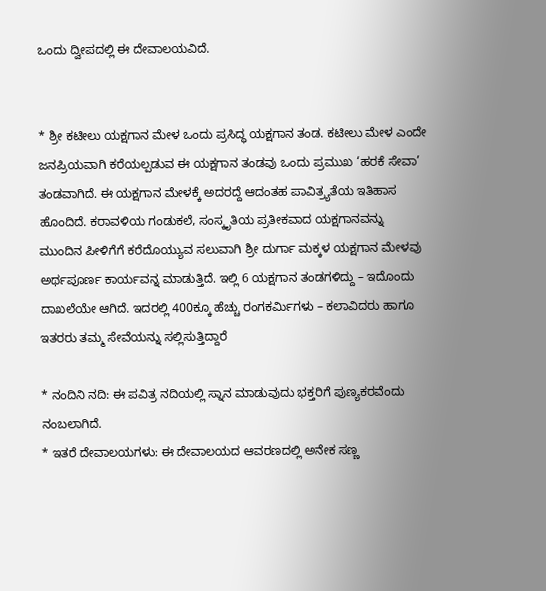ಒಂದು ದ್ವೀಪದಲ್ಲಿ ಈ ದೇವಾಲಯವಿದೆ.


* ಶ್ರೀ ಕಟೀಲು ಯಕ್ಷಗಾನ ಮೇಳ ಒಂದು ಪ್ರಸಿದ್ಧ ಯಕ್ಷಗಾನ ತಂಡ. ಕಟೀಲು ಮೇಳ ಎಂದೇ ಜನಪ್ರಿಯವಾಗಿ ಕರೆಯಲ್ಪಡುವ ಈ ಯಕ್ಷಗಾನ ತಂಡವು ಒಂದು ಪ್ರಮುಖ ‘ಹರಕೆ ಸೇವಾ’ ತಂಡವಾಗಿದೆ. ಈ ಯಕ್ಷಗಾನ ಮೇಳಕ್ಕೆ ಅದರದ್ದೆ ಆದಂತಹ ಪಾವಿತ್ರ್ಯತೆಯ ಇತಿಹಾಸ ಹೊಂದಿದೆ. ಕರಾವಳಿಯ ಗಂಡುಕಲೆ, ಸಂಸ್ಕೃತಿಯ ಪ್ರತೀಕವಾದ ಯಕ್ಷಗಾನವನ್ನು ಮುಂದಿನ ಪೀಳಿಗೆಗೆ ಕರೆದೊಯ್ಯುವ ಸಲುವಾಗಿ ಶ್ರೀ ದುರ್ಗಾ ಮಕ್ಕಳ ಯಕ್ಷಗಾನ ಮೇಳವು ಅರ್ಥಪೂರ್ಣ ಕಾರ್ಯವನ್ನ ಮಾಡುತ್ತಿದೆ. ಇಲ್ಲಿ 6 ಯಕ್ಷಗಾನ ತಂಡಗಳಿದ್ದು – ಇದೊಂದು ದಾಖಲೆಯೇ ಆಗಿದೆ. ಇದರಲ್ಲಿ 400ಕ್ಕೂ ಹೆಚ್ಚು ರಂಗಕರ್ಮಿಗಳು – ಕಲಾವಿದರು ಹಾಗೂ ಇತರರು ತಮ್ಮ ಸೇವೆಯನ್ನು ಸಲ್ಲಿಸುತ್ತಿದ್ದಾರೆ

* ನಂದಿನಿ ನದಿ: ಈ ಪವಿತ್ರ ನದಿಯಲ್ಲಿ ಸ್ನಾನ ಮಾಡುವುದು ಭಕ್ತರಿಗೆ ಪುಣ್ಯಕರವೆಂದು ನಂಬಲಾಗಿದೆ.
* ಇತರೆ ದೇವಾಲಯಗಳು: ಈ ದೇವಾಲಯದ ಆವರಣದಲ್ಲಿ ಅನೇಕ ಸಣ್ಣ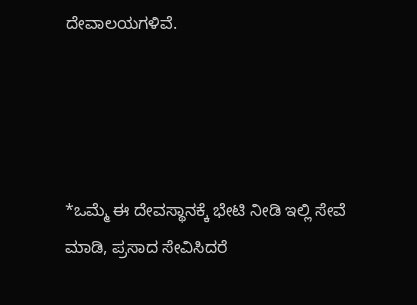ದೇವಾಲಯಗಳಿವೆ.




*ಒಮ್ಮೆ ಈ ದೇವಸ್ಥಾನಕ್ಕೆ ಭೇಟಿ ನೀಡಿ ಇಲ್ಲಿ ಸೇವೆ ಮಾಡಿ, ಪ್ರಸಾದ ಸೇವಿಸಿದರೆ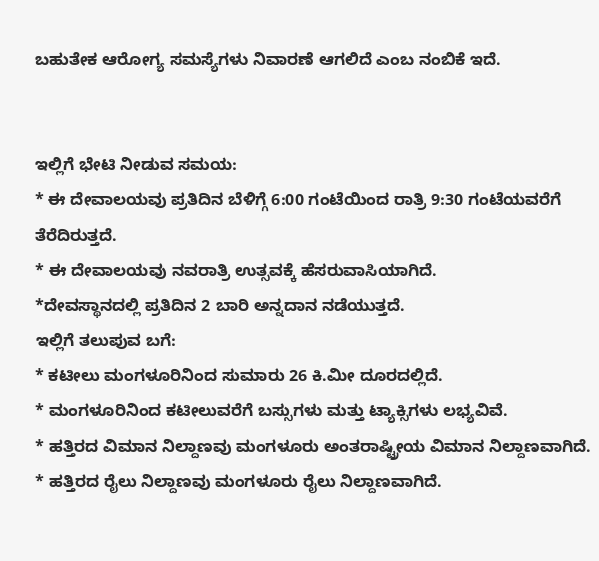ಬಹುತೇಕ ಆರೋಗ್ಯ ಸಮಸ್ಯೆಗಳು ನಿವಾರಣೆ ಆಗಲಿದೆ ಎಂಬ ನಂಬಿಕೆ ಇದೆ.


ಇಲ್ಲಿಗೆ ಭೇಟಿ ನೀಡುವ ಸಮಯ:
* ಈ ದೇವಾಲಯವು ಪ್ರತಿದಿನ ಬೆಳಿಗ್ಗೆ 6:00 ಗಂಟೆಯಿಂದ ರಾತ್ರಿ 9:30 ಗಂಟೆಯವರೆಗೆ ತೆರೆದಿರುತ್ತದೆ.
* ಈ ದೇವಾಲಯವು ನವರಾತ್ರಿ ಉತ್ಸವಕ್ಕೆ ಹೆಸರುವಾಸಿಯಾಗಿದೆ.
*ದೇವಸ್ಥಾನದಲ್ಲಿ ಪ್ರತಿದಿನ 2 ಬಾರಿ ಅನ್ನದಾನ ನಡೆಯುತ್ತದೆ.
ಇಲ್ಲಿಗೆ ತಲುಪುವ ಬಗೆ:
* ಕಟೀಲು ಮಂಗಳೂರಿನಿಂದ ಸುಮಾರು 26 ಕಿ.ಮೀ ದೂರದಲ್ಲಿದೆ.
* ಮಂಗಳೂರಿನಿಂದ ಕಟೀಲುವರೆಗೆ ಬಸ್ಸುಗಳು ಮತ್ತು ಟ್ಯಾಕ್ಸಿಗಳು ಲಭ್ಯವಿವೆ.
* ಹತ್ತಿರದ ವಿಮಾನ ನಿಲ್ದಾಣವು ಮಂಗಳೂರು ಅಂತರಾಷ್ಟ್ರೀಯ ವಿಮಾನ ನಿಲ್ದಾಣವಾಗಿದೆ.
* ಹತ್ತಿರದ ರೈಲು ನಿಲ್ದಾಣವು ಮಂಗಳೂರು ರೈಲು ನಿಲ್ದಾಣವಾಗಿದೆ.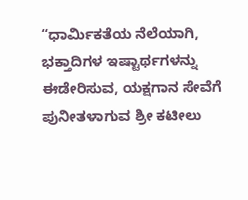“ಧಾರ್ಮಿಕತೆಯ ನೆಲೆಯಾಗಿ, ಭಕ್ತಾದಿಗಳ ಇಷ್ಟಾರ್ಥಗಳನ್ನು ಈಡೇರಿಸುವ, ಯಕ್ಷಗಾನ ಸೇವೆಗೆ ಪುನೀತಳಾಗುವ ಶ್ರೀ ಕಟೀಲು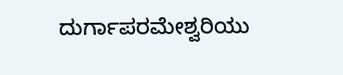ದುರ್ಗಾಪರಮೇಶ್ವರಿಯು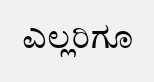ಎಲ್ಲರಿಗೂ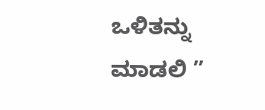ಒಳಿತನ್ನು ಮಾಡಲಿ ”